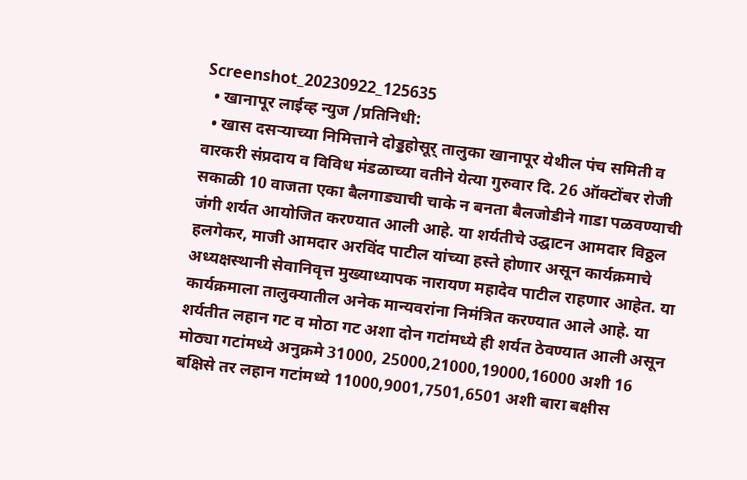Screenshot_20230922_125635
  • खानापूर लाईव्ह न्युज /प्रतिनिधी:
  • खास दसऱ्याच्या निमित्ताने दोड्डहोसूर् तालुका खानापूर येथील पंच समिती व वारकरी संप्रदाय व विविध मंडळाच्या वतीने येत्या गुरुवार दि. 26 ऑक्टोंबर रोजी सकाळी 10 वाजता एका बैलगाड्याची चाके न बनता बैलजोडीने गाडा पळवण्याची जंगी शर्यत आयोजित करण्यात आली आहे. या शर्यतीचे उद्घाटन आमदार विठ्ठल हलगेकर, माजी आमदार अरविंद पाटील यांच्या हस्ते होणार असून कार्यक्रमाचे अध्यक्षस्थानी सेवानिवृत्त मुख्याध्यापक नारायण महादेव पाटील राहणार आहेत. या कार्यक्रमाला तालुक्यातील अनेक मान्यवरांना निमंत्रित करण्यात आले आहे. या शर्यतीत लहान गट व मोठा गट अशा दोन गटांमध्ये ही शर्यत ठेवण्यात आली असून मोठ्या गटांमध्ये अनुक्रमे 31000, 25000,21000,19000,16000 अशी 16 बक्षिसे तर लहान गटांमध्ये 11000,9001,7501,6501 अशी बारा बक्षीस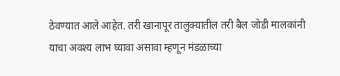ठेवण्यात आले आहेत. तरी खानापूर तालुक्यातील तरी बैल जोडी मालकांनी याचा अवश्य लाभ घ्यावा असावा म्हणून मंडळाच्या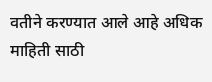वतीने करण्यात आले आहे अधिक माहिती साठी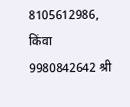8105612986, किंवा 9980842642 श्री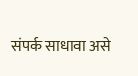संपर्क साधावा असे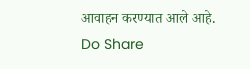आवाहन करण्यात आले आहे.
Do Share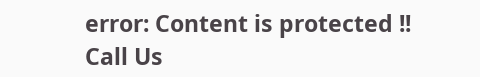error: Content is protected !!
Call Us